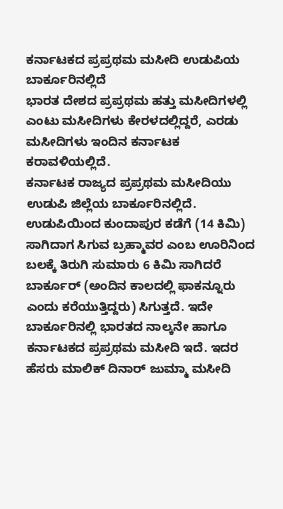ಕರ್ನಾಟಕದ ಪ್ರಪ್ರಥಮ ಮಸೀದಿ ಉಡುಪಿಯ ಬಾರ್ಕೂರಿನಲ್ಲಿದೆ
ಭಾರತ ದೇಶದ ಪ್ರಪ್ರಥಮ ಹತ್ತು ಮಸೀದಿಗಳಲ್ಲಿ ಎಂಟು ಮಸೀದಿಗಳು ಕೇರಳದಲ್ಲಿದ್ದರೆ, ಎರಡು ಮಸೀದಿಗಳು ಇಂದಿನ ಕರ್ನಾಟಕ ಕರಾವಳಿಯಲ್ಲಿದೆ.
ಕರ್ನಾಟಕ ರಾಜ್ಯದ ಪ್ರಪ್ರಥಮ ಮಸೀದಿಯು ಉಡುಪಿ ಜಿಲ್ಲೆಯ ಬಾರ್ಕೂರಿನಲ್ಲಿದೆ. ಉಡುಪಿಯಿಂದ ಕುಂದಾಪುರ ಕಡೆಗೆ (14 ಕಿಮಿ) ಸಾಗಿದಾಗ ಸಿಗುವ ಬ್ರಹ್ಮಾವರ ಎಂಬ ಊರಿನಿಂದ ಬಲಕ್ಕೆ ತಿರುಗಿ ಸುಮಾರು 6 ಕಿಮಿ ಸಾಗಿದರೆ ಬಾರ್ಕೂರ್ (ಅಂದಿನ ಕಾಲದಲ್ಲಿ ಫಾಕನ್ನೂರು ಎಂದು ಕರೆಯುತ್ತಿದ್ದರು) ಸಿಗುತ್ತದೆ. ಇದೇ ಬಾರ್ಕೂರಿನಲ್ಲಿ ಭಾರತದ ನಾಲ್ಕನೇ ಹಾಗೂ ಕರ್ನಾಟಕದ ಪ್ರಪ್ರಥಮ ಮಸೀದಿ ಇದೆ. ಇದರ ಹೆಸರು ಮಾಲಿಕ್ ದಿನಾರ್ ಜುಮ್ಮಾ ಮಸೀದಿ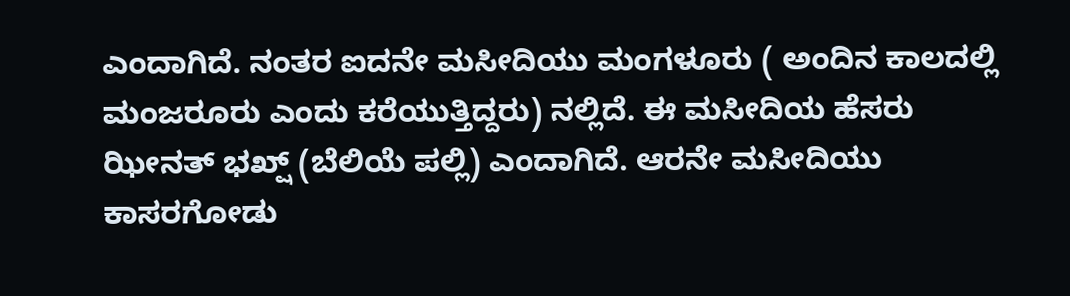ಎಂದಾಗಿದೆ. ನಂತರ ಐದನೇ ಮಸೀದಿಯು ಮಂಗಳೂರು ( ಅಂದಿನ ಕಾಲದಲ್ಲಿ ಮಂಜರೂರು ಎಂದು ಕರೆಯುತ್ತಿದ್ದರು) ನಲ್ಲಿದೆ. ಈ ಮಸೀದಿಯ ಹೆಸರು ಝೀನತ್ ಭಖ್ಷ್ (ಬೆಲಿಯೆ ಪಲ್ಲಿ) ಎಂದಾಗಿದೆ. ಆರನೇ ಮಸೀದಿಯು ಕಾಸರಗೋಡು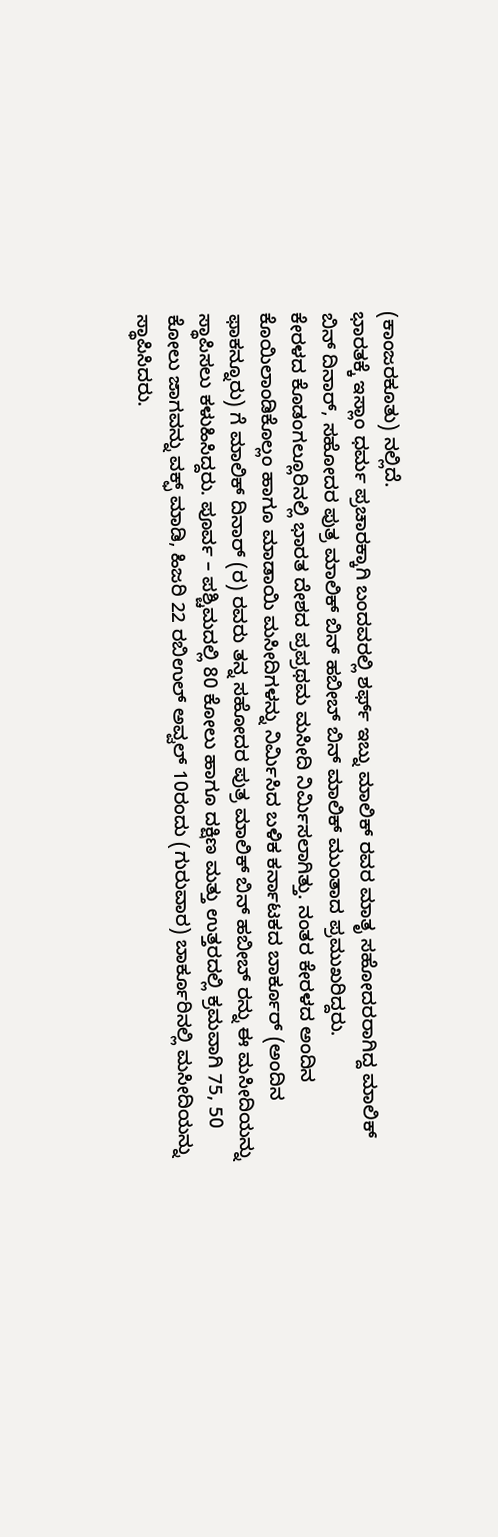(ಕಾಂಜರಕೂತು) ನಲ್ಲಿದೆ.
ಭಾರತಕ್ಕೆ ಇಸ್ಲಾಂ ಧರ್ಮ ಪ್ರಚಾರಕ್ಕಾಗಿ ಬಂದವರಲ್ಲಿ ಶರ್ಫ್ ಇಬ್ನು ಮಾಲಿಕ್ ರವರ ಮಾತೃ ಸಹೋದರರಾಗಿದ್ದ ಮಾಲಿಕ್ ಬಿನ್ ದಿನಾರ್, ಸಹೋದರ ಪುತ್ರ ಮಾಲಿಕ್ ಬಿನ್ ಹಬೀಬ್ ಬಿನ್ ಮಾಲಿಕ್ ಮುಂತಾದ ಪ್ರಮುಖರಿದ್ದರು.
ಕೇರಳದ ಕೊಡಂಗಲ್ಲೂರಿನಲ್ಲಿ ಭಾರತ ದೇಶದ ಪ್ರಪ್ರಥಮ ಮಸೀದಿ ನಿರ್ಮಿಸಲಾಗಿತ್ತು. ನಂತರ ಕೇರಳದ ಅಂದಿನ ಕೊಯಿಲಾಂಡಿಕೊಲ್ಲಂ ಹಾಗೂ ಮಾಡಾಯಿ ಮಸೀದಿಗಳನ್ನು ನಿರ್ಮಿಸಿದ ಬಳಿಕ ಕರ್ನಾಟಕದ ಬಾರ್ಕೂರ್ (ಅಂದಿನ ಫಾಕನ್ನೂರು) ಗೆ ಮಾಲಿಕ್ ದಿನಾರ್ (ರ) ರವರು ತನ್ನ ಸಹೋದರ ಪುತ್ರ ಮಾಲಿಕ್ ಬಿನ್ ಹಬೀಬ್ ರನ್ನು ಈ ಮಸೀದಿಯನ್ನು ಸ್ಥಾಪಿಸಲು ಕಳುಹಿಸಿದ್ದರು. ಪೂರ್ವ – ಪಶ್ಚಿಮದಲ್ಲಿ 80 ಕೋಲು ಹಾಗೂ ದಕ್ಷಿಣ ಮತ್ತು ಉತ್ತರದಲ್ಲಿ ಕ್ರಮವಾಗಿ 75, 50 ಕೋಲು ಜಾಗವನ್ನು ವಕ್ಫ್ ಮಾಡಿ, ಹಿಜರಿ 22 ರಬಿಉಲ್ ಅವ್ವಲ್ 10ರಂದು (ಗುರುವಾರ) ಬಾರ್ಕೂರಿನಲ್ಲಿ ಮಸೀದಿಯನ್ನು ಸ್ಥಾಪಿಸಿದರು.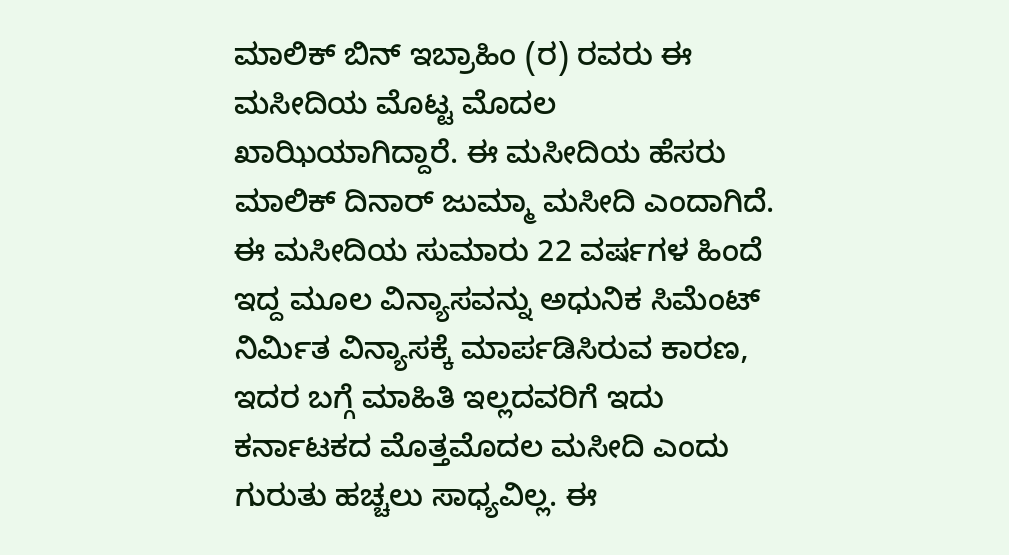ಮಾಲಿಕ್ ಬಿನ್ ಇಬ್ರಾಹಿಂ (ರ) ರವರು ಈ ಮಸೀದಿಯ ಮೊಟ್ಟ ಮೊದಲ ಖಾಝಿಯಾಗಿದ್ದಾರೆ. ಈ ಮಸೀದಿಯ ಹೆಸರು ಮಾಲಿಕ್ ದಿನಾರ್ ಜುಮ್ಮಾ ಮಸೀದಿ ಎಂದಾಗಿದೆ.
ಈ ಮಸೀದಿಯ ಸುಮಾರು 22 ವರ್ಷಗಳ ಹಿಂದೆ ಇದ್ದ ಮೂಲ ವಿನ್ಯಾಸವನ್ನು ಅಧುನಿಕ ಸಿಮೆಂಟ್ ನಿರ್ಮಿತ ವಿನ್ಯಾಸಕ್ಕೆ ಮಾರ್ಪಡಿಸಿರುವ ಕಾರಣ, ಇದರ ಬಗ್ಗೆ ಮಾಹಿತಿ ಇಲ್ಲದವರಿಗೆ ಇದು ಕರ್ನಾಟಕದ ಮೊತ್ತಮೊದಲ ಮಸೀದಿ ಎಂದು ಗುರುತು ಹಚ್ಚಲು ಸಾಧ್ಯವಿಲ್ಲ. ಈ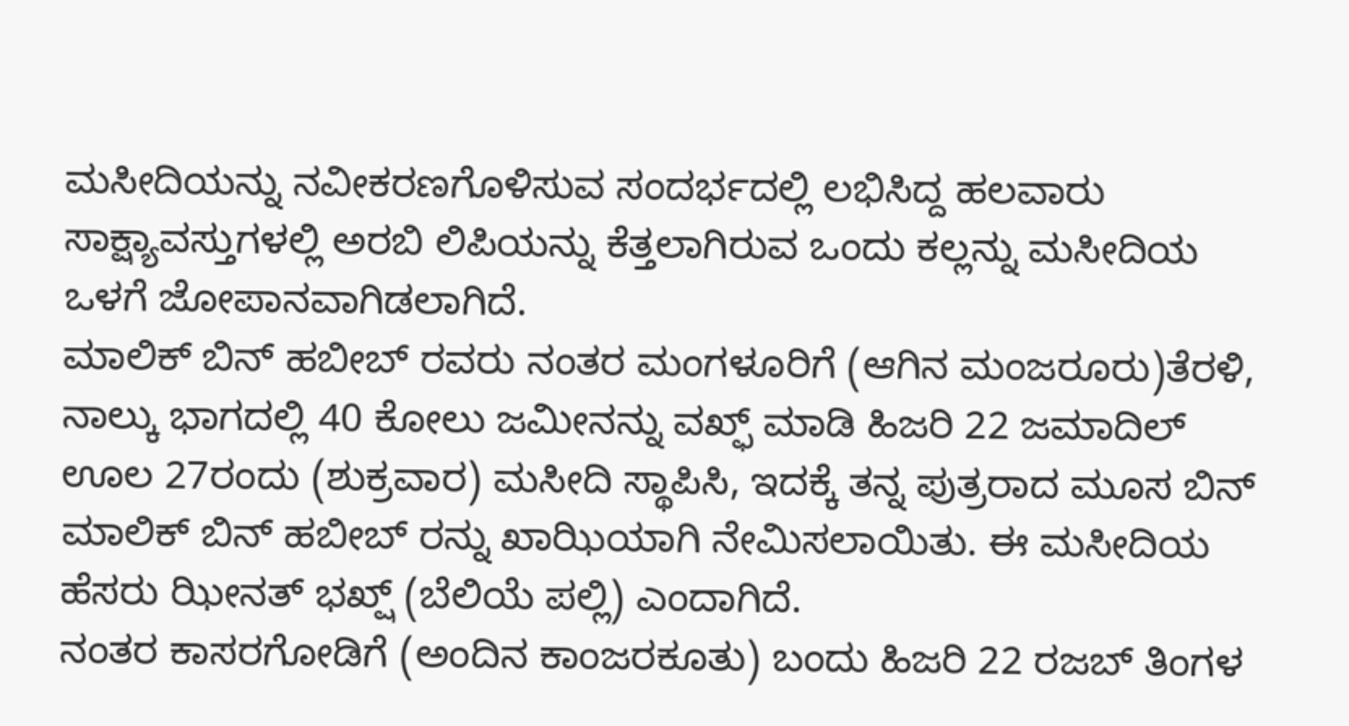ಮಸೀದಿಯನ್ನು ನವೀಕರಣಗೊಳಿಸುವ ಸಂದರ್ಭದಲ್ಲಿ ಲಭಿಸಿದ್ದ ಹಲವಾರು ಸಾಕ್ಷ್ಯಾವಸ್ತುಗಳಲ್ಲಿ ಅರಬಿ ಲಿಪಿಯನ್ನು ಕೆತ್ತಲಾಗಿರುವ ಒಂದು ಕಲ್ಲನ್ನು ಮಸೀದಿಯ ಒಳಗೆ ಜೋಪಾನವಾಗಿಡಲಾಗಿದೆ.
ಮಾಲಿಕ್ ಬಿನ್ ಹಬೀಬ್ ರವರು ನಂತರ ಮಂಗಳೂರಿಗೆ (ಆಗಿನ ಮಂಜರೂರು)ತೆರಳಿ, ನಾಲ್ಕು ಭಾಗದಲ್ಲಿ 40 ಕೋಲು ಜಮೀನನ್ನು ವಖ್ಫ್ ಮಾಡಿ ಹಿಜರಿ 22 ಜಮಾದಿಲ್ ಊಲ 27ರಂದು (ಶುಕ್ರವಾರ) ಮಸೀದಿ ಸ್ಥಾಪಿಸಿ, ಇದಕ್ಕೆ ತನ್ನ ಪುತ್ರರಾದ ಮೂಸ ಬಿನ್ ಮಾಲಿಕ್ ಬಿನ್ ಹಬೀಬ್ ರನ್ನು ಖಾಝಿಯಾಗಿ ನೇಮಿಸಲಾಯಿತು. ಈ ಮಸೀದಿಯ ಹೆಸರು ಝೀನತ್ ಭಖ್ಷ್ (ಬೆಲಿಯೆ ಪಲ್ಲಿ) ಎಂದಾಗಿದೆ.
ನಂತರ ಕಾಸರಗೋಡಿಗೆ (ಅಂದಿನ ಕಾಂಜರಕೂತು) ಬಂದು ಹಿಜರಿ 22 ರಜಬ್ ತಿಂಗಳ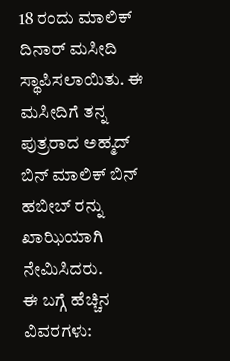18 ರಂದು ಮಾಲಿಕ್ ದಿನಾರ್ ಮಸೀದಿ ಸ್ಥಾಪಿಸಲಾಯಿತು. ಈ ಮಸೀದಿಗೆ ತನ್ನ ಪುತ್ರರಾದ ಅಹ್ಮದ್ ಬಿನ್ ಮಾಲಿಕ್ ಬಿನ್ ಹಬೀಬ್ ರನ್ನು ಖಾಝಿಯಾಗಿ ನೇಮಿಸಿದರು.
ಈ ಬಗ್ಗೆ ಹೆಚ್ಚಿನ ವಿವರಗಳು: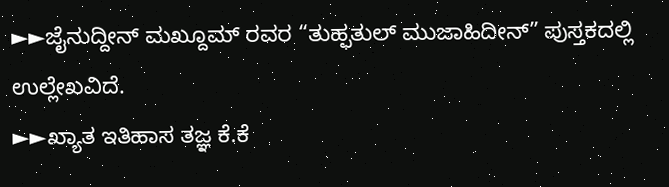►►ಜೈನುದ್ದೀನ್ ಮಖ್ದೂಮ್ ರವರ “ತುಹ್ಫತುಲ್ ಮುಜಾಹಿದೀನ್” ಪುಸ್ತಕದಲ್ಲಿ ಉಲ್ಲೇಖವಿದೆ.
►►ಖ್ಯಾತ ಇತಿಹಾಸ ತಜ್ಞ ಕೆ.ಕೆ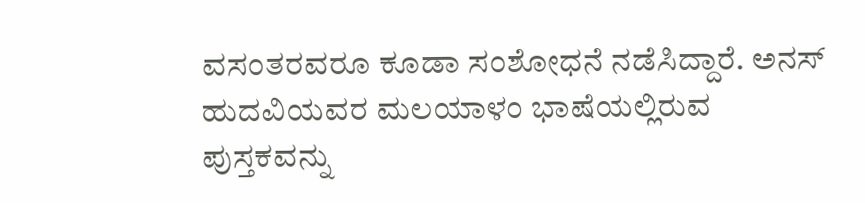ವಸಂತರವರೂ ಕೂಡಾ ಸಂಶೋಧನೆ ನಡೆಸಿದ್ದಾರೆ. ಅನಸ್ ಹುದವಿಯವರ ಮಲಯಾಳಂ ಭಾಷೆಯಲ್ಲಿರುವ ಪುಸ್ತಕವನ್ನು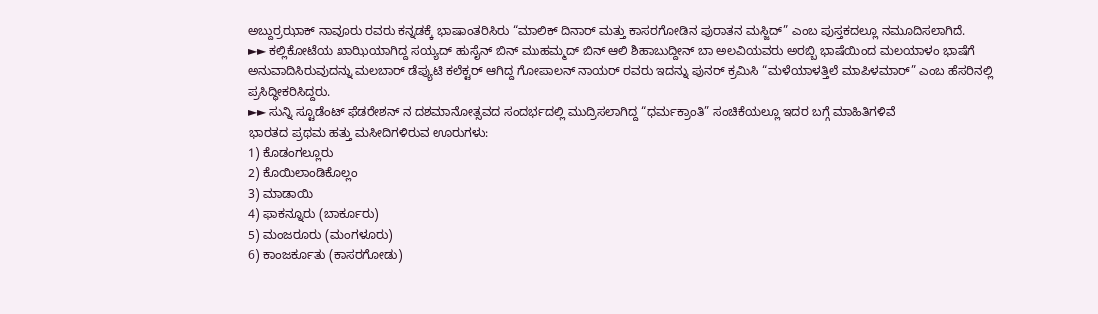ಅಬ್ದುರ್ರಝಾಕ್ ನಾವೂರು ರವರು ಕನ್ನಡಕ್ಕೆ ಭಾಷಾಂತರಿಸಿರು “ಮಾಲಿಕ್ ದಿನಾರ್ ಮತ್ತು ಕಾಸರಗೋಡಿನ ಪುರಾತನ ಮಸ್ಜಿದ್” ಎಂಬ ಪುಸ್ತಕದಲ್ಲೂ ನಮೂದಿಸಲಾಗಿದೆ.
►► ಕಲ್ಲಿಕೋಟೆಯ ಖಾಝಿಯಾಗಿದ್ದ ಸಯ್ಯದ್ ಹುಸೈನ್ ಬಿನ್ ಮುಹಮ್ಮದ್ ಬಿನ್ ಆಲಿ ಶಿಹಾಬುದ್ದೀನ್ ಬಾ ಅಲವಿಯವರು ಅರಬ್ಬಿ ಭಾಷೆಯಿಂದ ಮಲಯಾಳಂ ಭಾಷೆಗೆ ಅನುವಾದಿಸಿರುವುದನ್ನು ಮಲಬಾರ್ ಡೆಪ್ಯುಟಿ ಕಲೆಕ್ಟರ್ ಆಗಿದ್ದ ಗೋಪಾಲನ್ ನಾಯರ್ ರವರು ಇದನ್ನು ಪುನರ್ ಕ್ರಮಿಸಿ “ಮಳೆಯಾಳತ್ತಿಲೆ ಮಾಪಿಳಮಾರ್” ಎಂಬ ಹೆಸರಿನಲ್ಲಿ ಪ್ರಸಿದ್ಧೀಕರಿಸಿದ್ದರು.
►► ಸುನ್ನಿ ಸ್ಟೂಡೆಂಟ್ ಫೆಡರೇಶನ್ ನ ದಶಮಾನೋತ್ಸವದ ಸಂದರ್ಭದಲ್ಲಿ ಮುದ್ರಿಸಲಾಗಿದ್ದ “ಧರ್ಮಕ್ರಾಂತಿ” ಸಂಚಿಕೆಯಲ್ಲೂ ಇದರ ಬಗ್ಗೆ ಮಾಹಿತಿಗಳಿವೆ
ಭಾರತದ ಪ್ರಥಮ ಹತ್ತು ಮಸೀದಿಗಳಿರುವ ಊರುಗಳು:
1) ಕೊಡಂಗಲ್ಲೂರು
2) ಕೊಯಿಲಾಂಡಿಕೊಲ್ಲಂ
3) ಮಾಡಾಯಿ
4) ಫಾಕನ್ನೂರು (ಬಾರ್ಕೂರು)
5) ಮಂಜರೂರು (ಮಂಗಳೂರು)
6) ಕಾಂಜರ್ಕೂತು (ಕಾಸರಗೋಡು)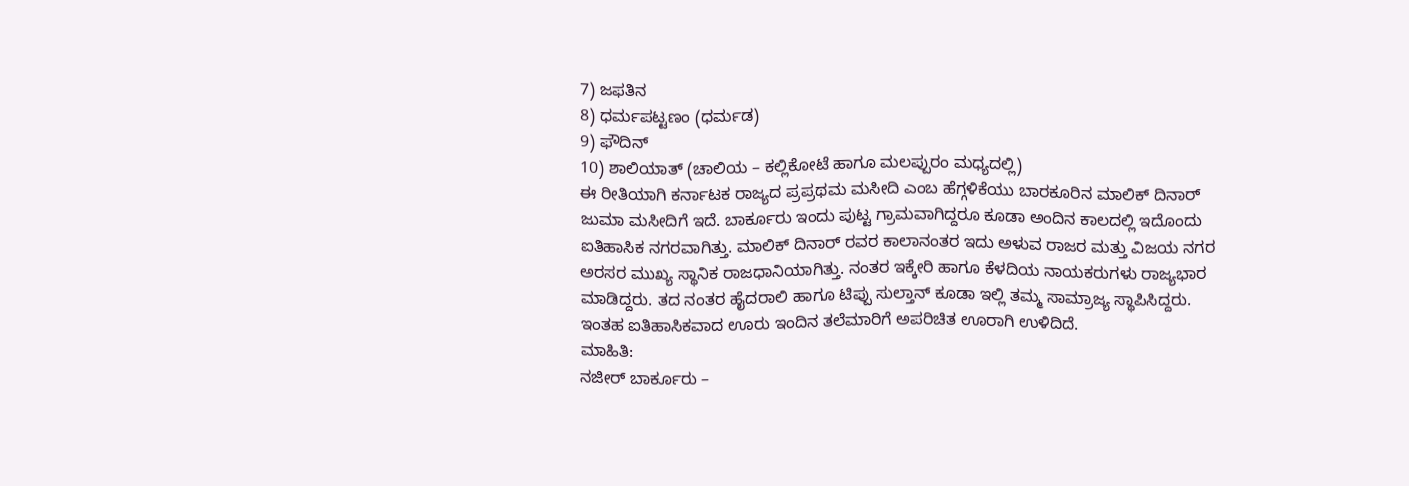7) ಜಫತಿನ
8) ಧರ್ಮಪಟ್ಟಣಂ (ಧರ್ಮಡ)
9) ಫೌದಿನ್
10) ಶಾಲಿಯಾತ್ (ಚಾಲಿಯ – ಕಲ್ಲಿಕೋಟೆ ಹಾಗೂ ಮಲಪ್ಪುರಂ ಮಧ್ಯದಲ್ಲಿ)
ಈ ರೀತಿಯಾಗಿ ಕರ್ನಾಟಕ ರಾಜ್ಯದ ಪ್ರಪ್ರಥಮ ಮಸೀದಿ ಎಂಬ ಹೆಗ್ಗಳಿಕೆಯು ಬಾರಕೂರಿನ ಮಾಲಿಕ್ ದಿನಾರ್ ಜುಮಾ ಮಸೀದಿಗೆ ಇದೆ. ಬಾರ್ಕೂರು ಇಂದು ಪುಟ್ಟ ಗ್ರಾಮವಾಗಿದ್ದರೂ ಕೂಡಾ ಅಂದಿನ ಕಾಲದಲ್ಲಿ ಇದೊಂದು ಐತಿಹಾಸಿಕ ನಗರವಾಗಿತ್ತು. ಮಾಲಿಕ್ ದಿನಾರ್ ರವರ ಕಾಲಾನಂತರ ಇದು ಅಳುವ ರಾಜರ ಮತ್ತು ವಿಜಯ ನಗರ ಅರಸರ ಮುಖ್ಯ ಸ್ಥಾನಿಕ ರಾಜಧಾನಿಯಾಗಿತ್ತು. ನಂತರ ಇಕ್ಕೇರಿ ಹಾಗೂ ಕೆಳದಿಯ ನಾಯಕರುಗಳು ರಾಜ್ಯಭಾರ ಮಾಡಿದ್ದರು. ತದ ನಂತರ ಹೈದರಾಲಿ ಹಾಗೂ ಟಿಪ್ಪು ಸುಲ್ತಾನ್ ಕೂಡಾ ಇಲ್ಲಿ ತಮ್ಮ ಸಾಮ್ರಾಜ್ಯ ಸ್ಥಾಪಿಸಿದ್ದರು. ಇಂತಹ ಐತಿಹಾಸಿಕವಾದ ಊರು ಇಂದಿನ ತಲೆಮಾರಿಗೆ ಅಪರಿಚಿತ ಊರಾಗಿ ಉಳಿದಿದೆ.
ಮಾಹಿತಿ:
ನಜೀರ್ ಬಾರ್ಕೂರು –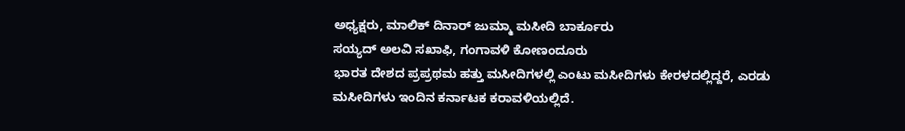ಅಧ್ಯಕ್ಷರು, ಮಾಲಿಕ್ ದಿನಾರ್ ಜುಮ್ಮಾ ಮಸೀದಿ ಬಾರ್ಕೂರು
ಸಯ್ಯದ್ ಅಲವಿ ಸಖಾಫಿ, ಗಂಗಾವಳಿ ಕೋಣಂದೂರು
ಭಾರತ ದೇಶದ ಪ್ರಪ್ರಥಮ ಹತ್ತು ಮಸೀದಿಗಳಲ್ಲಿ ಎಂಟು ಮಸೀದಿಗಳು ಕೇರಳದಲ್ಲಿದ್ದರೆ, ಎರಡು ಮಸೀದಿಗಳು ಇಂದಿನ ಕರ್ನಾಟಕ ಕರಾವಳಿಯಲ್ಲಿದೆ.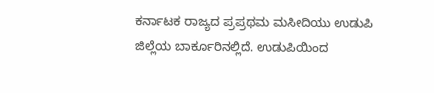ಕರ್ನಾಟಕ ರಾಜ್ಯದ ಪ್ರಪ್ರಥಮ ಮಸೀದಿಯು ಉಡುಪಿ ಜಿಲ್ಲೆಯ ಬಾರ್ಕೂರಿನಲ್ಲಿದೆ. ಉಡುಪಿಯಿಂದ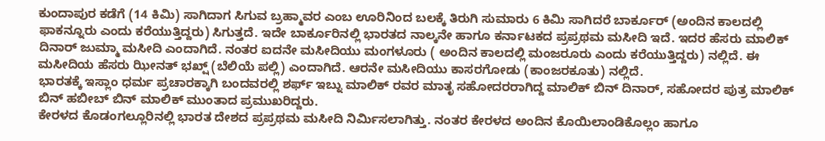ಕುಂದಾಪುರ ಕಡೆಗೆ (14 ಕಿಮಿ) ಸಾಗಿದಾಗ ಸಿಗುವ ಬ್ರಹ್ಮಾವರ ಎಂಬ ಊರಿನಿಂದ ಬಲಕ್ಕೆ ತಿರುಗಿ ಸುಮಾರು 6 ಕಿಮಿ ಸಾಗಿದರೆ ಬಾರ್ಕೂರ್ (ಅಂದಿನ ಕಾಲದಲ್ಲಿ ಫಾಕನ್ನೂರು ಎಂದು ಕರೆಯುತ್ತಿದ್ದರು) ಸಿಗುತ್ತದೆ. ಇದೇ ಬಾರ್ಕೂರಿನಲ್ಲಿ ಭಾರತದ ನಾಲ್ಕನೇ ಹಾಗೂ ಕರ್ನಾಟಕದ ಪ್ರಪ್ರಥಮ ಮಸೀದಿ ಇದೆ. ಇದರ ಹೆಸರು ಮಾಲಿಕ್ ದಿನಾರ್ ಜುಮ್ಮಾ ಮಸೀದಿ ಎಂದಾಗಿದೆ. ನಂತರ ಐದನೇ ಮಸೀದಿಯು ಮಂಗಳೂರು ( ಅಂದಿನ ಕಾಲದಲ್ಲಿ ಮಂಜರೂರು ಎಂದು ಕರೆಯುತ್ತಿದ್ದರು) ನಲ್ಲಿದೆ. ಈ ಮಸೀದಿಯ ಹೆಸರು ಝೀನತ್ ಭಖ್ಷ್ (ಬೆಲಿಯೆ ಪಲ್ಲಿ) ಎಂದಾಗಿದೆ. ಆರನೇ ಮಸೀದಿಯು ಕಾಸರಗೋಡು (ಕಾಂಜರಕೂತು) ನಲ್ಲಿದೆ.
ಭಾರತಕ್ಕೆ ಇಸ್ಲಾಂ ಧರ್ಮ ಪ್ರಚಾರಕ್ಕಾಗಿ ಬಂದವರಲ್ಲಿ ಶರ್ಫ್ ಇಬ್ನು ಮಾಲಿಕ್ ರವರ ಮಾತೃ ಸಹೋದರರಾಗಿದ್ದ ಮಾಲಿಕ್ ಬಿನ್ ದಿನಾರ್, ಸಹೋದರ ಪುತ್ರ ಮಾಲಿಕ್ ಬಿನ್ ಹಬೀಬ್ ಬಿನ್ ಮಾಲಿಕ್ ಮುಂತಾದ ಪ್ರಮುಖರಿದ್ದರು.
ಕೇರಳದ ಕೊಡಂಗಲ್ಲೂರಿನಲ್ಲಿ ಭಾರತ ದೇಶದ ಪ್ರಪ್ರಥಮ ಮಸೀದಿ ನಿರ್ಮಿಸಲಾಗಿತ್ತು. ನಂತರ ಕೇರಳದ ಅಂದಿನ ಕೊಯಿಲಾಂಡಿಕೊಲ್ಲಂ ಹಾಗೂ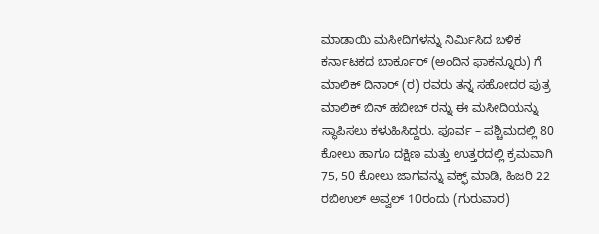ಮಾಡಾಯಿ ಮಸೀದಿಗಳನ್ನು ನಿರ್ಮಿಸಿದ ಬಳಿಕ ಕರ್ನಾಟಕದ ಬಾರ್ಕೂರ್ (ಅಂದಿನ ಫಾಕನ್ನೂರು) ಗೆ ಮಾಲಿಕ್ ದಿನಾರ್ (ರ) ರವರು ತನ್ನ ಸಹೋದರ ಪುತ್ರ ಮಾಲಿಕ್ ಬಿನ್ ಹಬೀಬ್ ರನ್ನು ಈ ಮಸೀದಿಯನ್ನು ಸ್ಥಾಪಿಸಲು ಕಳುಹಿಸಿದ್ದರು. ಪೂರ್ವ – ಪಶ್ಚಿಮದಲ್ಲಿ 80 ಕೋಲು ಹಾಗೂ ದಕ್ಷಿಣ ಮತ್ತು ಉತ್ತರದಲ್ಲಿ ಕ್ರಮವಾಗಿ 75, 50 ಕೋಲು ಜಾಗವನ್ನು ವಕ್ಫ್ ಮಾಡಿ, ಹಿಜರಿ 22 ರಬಿಉಲ್ ಅವ್ವಲ್ 10ರಂದು (ಗುರುವಾರ)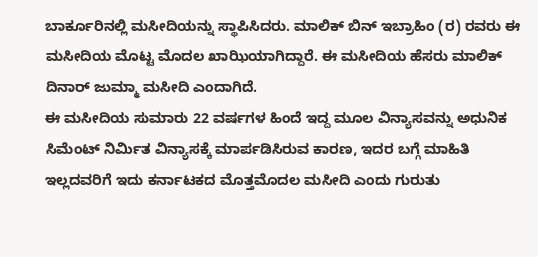ಬಾರ್ಕೂರಿನಲ್ಲಿ ಮಸೀದಿಯನ್ನು ಸ್ಥಾಪಿಸಿದರು. ಮಾಲಿಕ್ ಬಿನ್ ಇಬ್ರಾಹಿಂ (ರ) ರವರು ಈ ಮಸೀದಿಯ ಮೊಟ್ಟ ಮೊದಲ ಖಾಝಿಯಾಗಿದ್ದಾರೆ. ಈ ಮಸೀದಿಯ ಹೆಸರು ಮಾಲಿಕ್ ದಿನಾರ್ ಜುಮ್ಮಾ ಮಸೀದಿ ಎಂದಾಗಿದೆ.
ಈ ಮಸೀದಿಯ ಸುಮಾರು 22 ವರ್ಷಗಳ ಹಿಂದೆ ಇದ್ದ ಮೂಲ ವಿನ್ಯಾಸವನ್ನು ಅಧುನಿಕ ಸಿಮೆಂಟ್ ನಿರ್ಮಿತ ವಿನ್ಯಾಸಕ್ಕೆ ಮಾರ್ಪಡಿಸಿರುವ ಕಾರಣ, ಇದರ ಬಗ್ಗೆ ಮಾಹಿತಿ ಇಲ್ಲದವರಿಗೆ ಇದು ಕರ್ನಾಟಕದ ಮೊತ್ತಮೊದಲ ಮಸೀದಿ ಎಂದು ಗುರುತು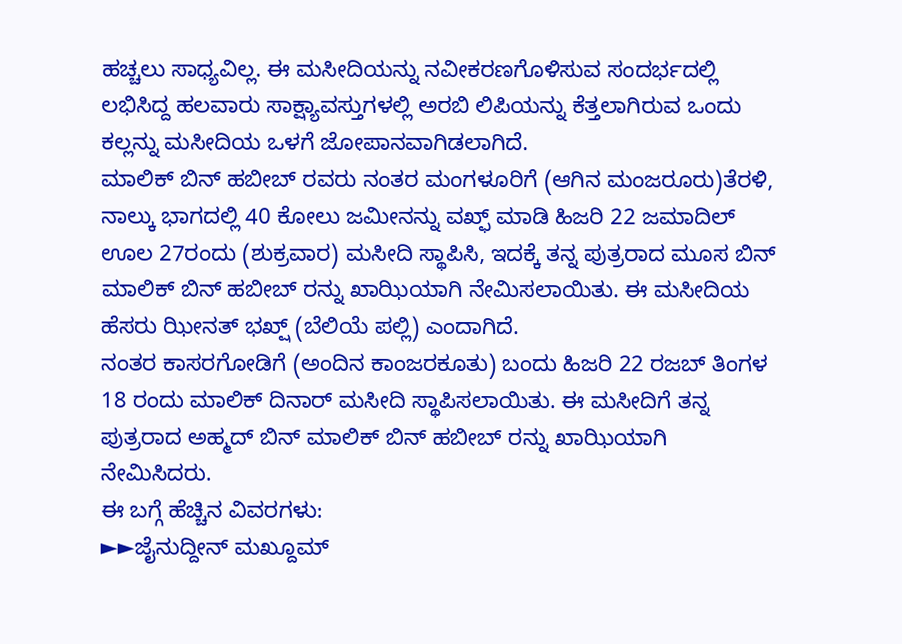ಹಚ್ಚಲು ಸಾಧ್ಯವಿಲ್ಲ. ಈ ಮಸೀದಿಯನ್ನು ನವೀಕರಣಗೊಳಿಸುವ ಸಂದರ್ಭದಲ್ಲಿ ಲಭಿಸಿದ್ದ ಹಲವಾರು ಸಾಕ್ಷ್ಯಾವಸ್ತುಗಳಲ್ಲಿ ಅರಬಿ ಲಿಪಿಯನ್ನು ಕೆತ್ತಲಾಗಿರುವ ಒಂದು ಕಲ್ಲನ್ನು ಮಸೀದಿಯ ಒಳಗೆ ಜೋಪಾನವಾಗಿಡಲಾಗಿದೆ.
ಮಾಲಿಕ್ ಬಿನ್ ಹಬೀಬ್ ರವರು ನಂತರ ಮಂಗಳೂರಿಗೆ (ಆಗಿನ ಮಂಜರೂರು)ತೆರಳಿ, ನಾಲ್ಕು ಭಾಗದಲ್ಲಿ 40 ಕೋಲು ಜಮೀನನ್ನು ವಖ್ಫ್ ಮಾಡಿ ಹಿಜರಿ 22 ಜಮಾದಿಲ್ ಊಲ 27ರಂದು (ಶುಕ್ರವಾರ) ಮಸೀದಿ ಸ್ಥಾಪಿಸಿ, ಇದಕ್ಕೆ ತನ್ನ ಪುತ್ರರಾದ ಮೂಸ ಬಿನ್ ಮಾಲಿಕ್ ಬಿನ್ ಹಬೀಬ್ ರನ್ನು ಖಾಝಿಯಾಗಿ ನೇಮಿಸಲಾಯಿತು. ಈ ಮಸೀದಿಯ ಹೆಸರು ಝೀನತ್ ಭಖ್ಷ್ (ಬೆಲಿಯೆ ಪಲ್ಲಿ) ಎಂದಾಗಿದೆ.
ನಂತರ ಕಾಸರಗೋಡಿಗೆ (ಅಂದಿನ ಕಾಂಜರಕೂತು) ಬಂದು ಹಿಜರಿ 22 ರಜಬ್ ತಿಂಗಳ 18 ರಂದು ಮಾಲಿಕ್ ದಿನಾರ್ ಮಸೀದಿ ಸ್ಥಾಪಿಸಲಾಯಿತು. ಈ ಮಸೀದಿಗೆ ತನ್ನ ಪುತ್ರರಾದ ಅಹ್ಮದ್ ಬಿನ್ ಮಾಲಿಕ್ ಬಿನ್ ಹಬೀಬ್ ರನ್ನು ಖಾಝಿಯಾಗಿ ನೇಮಿಸಿದರು.
ಈ ಬಗ್ಗೆ ಹೆಚ್ಚಿನ ವಿವರಗಳು:
►►ಜೈನುದ್ದೀನ್ ಮಖ್ದೂಮ್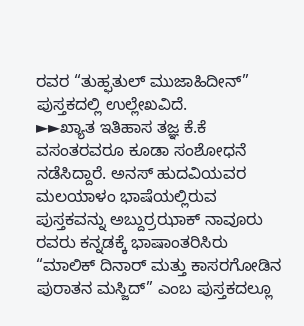ರವರ “ತುಹ್ಫತುಲ್ ಮುಜಾಹಿದೀನ್” ಪುಸ್ತಕದಲ್ಲಿ ಉಲ್ಲೇಖವಿದೆ.
►►ಖ್ಯಾತ ಇತಿಹಾಸ ತಜ್ಞ ಕೆ.ಕೆ ವಸಂತರವರೂ ಕೂಡಾ ಸಂಶೋಧನೆ ನಡೆಸಿದ್ದಾರೆ. ಅನಸ್ ಹುದವಿಯವರ ಮಲಯಾಳಂ ಭಾಷೆಯಲ್ಲಿರುವ ಪುಸ್ತಕವನ್ನು ಅಬ್ದುರ್ರಝಾಕ್ ನಾವೂರು ರವರು ಕನ್ನಡಕ್ಕೆ ಭಾಷಾಂತರಿಸಿರು “ಮಾಲಿಕ್ ದಿನಾರ್ ಮತ್ತು ಕಾಸರಗೋಡಿನ ಪುರಾತನ ಮಸ್ಜಿದ್” ಎಂಬ ಪುಸ್ತಕದಲ್ಲೂ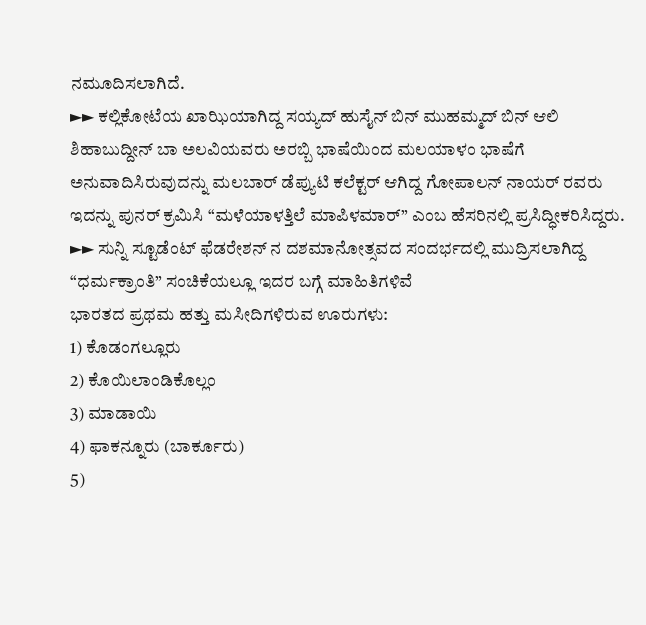ನಮೂದಿಸಲಾಗಿದೆ.
►► ಕಲ್ಲಿಕೋಟೆಯ ಖಾಝಿಯಾಗಿದ್ದ ಸಯ್ಯದ್ ಹುಸೈನ್ ಬಿನ್ ಮುಹಮ್ಮದ್ ಬಿನ್ ಆಲಿ ಶಿಹಾಬುದ್ದೀನ್ ಬಾ ಅಲವಿಯವರು ಅರಬ್ಬಿ ಭಾಷೆಯಿಂದ ಮಲಯಾಳಂ ಭಾಷೆಗೆ ಅನುವಾದಿಸಿರುವುದನ್ನು ಮಲಬಾರ್ ಡೆಪ್ಯುಟಿ ಕಲೆಕ್ಟರ್ ಆಗಿದ್ದ ಗೋಪಾಲನ್ ನಾಯರ್ ರವರು ಇದನ್ನು ಪುನರ್ ಕ್ರಮಿಸಿ “ಮಳೆಯಾಳತ್ತಿಲೆ ಮಾಪಿಳಮಾರ್” ಎಂಬ ಹೆಸರಿನಲ್ಲಿ ಪ್ರಸಿದ್ಧೀಕರಿಸಿದ್ದರು.
►► ಸುನ್ನಿ ಸ್ಟೂಡೆಂಟ್ ಫೆಡರೇಶನ್ ನ ದಶಮಾನೋತ್ಸವದ ಸಂದರ್ಭದಲ್ಲಿ ಮುದ್ರಿಸಲಾಗಿದ್ದ “ಧರ್ಮಕ್ರಾಂತಿ” ಸಂಚಿಕೆಯಲ್ಲೂ ಇದರ ಬಗ್ಗೆ ಮಾಹಿತಿಗಳಿವೆ
ಭಾರತದ ಪ್ರಥಮ ಹತ್ತು ಮಸೀದಿಗಳಿರುವ ಊರುಗಳು:
1) ಕೊಡಂಗಲ್ಲೂರು
2) ಕೊಯಿಲಾಂಡಿಕೊಲ್ಲಂ
3) ಮಾಡಾಯಿ
4) ಫಾಕನ್ನೂರು (ಬಾರ್ಕೂರು)
5)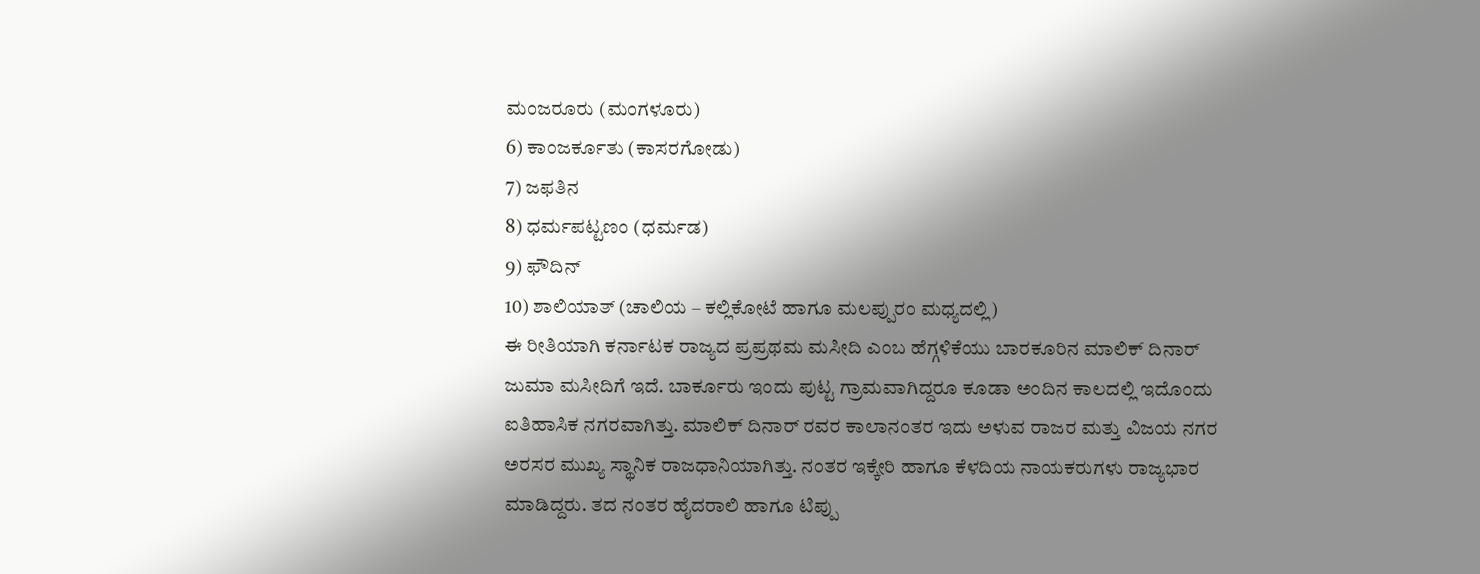ಮಂಜರೂರು (ಮಂಗಳೂರು)
6) ಕಾಂಜರ್ಕೂತು (ಕಾಸರಗೋಡು)
7) ಜಫತಿನ
8) ಧರ್ಮಪಟ್ಟಣಂ (ಧರ್ಮಡ)
9) ಫೌದಿನ್
10) ಶಾಲಿಯಾತ್ (ಚಾಲಿಯ – ಕಲ್ಲಿಕೋಟೆ ಹಾಗೂ ಮಲಪ್ಪುರಂ ಮಧ್ಯದಲ್ಲಿ)
ಈ ರೀತಿಯಾಗಿ ಕರ್ನಾಟಕ ರಾಜ್ಯದ ಪ್ರಪ್ರಥಮ ಮಸೀದಿ ಎಂಬ ಹೆಗ್ಗಳಿಕೆಯು ಬಾರಕೂರಿನ ಮಾಲಿಕ್ ದಿನಾರ್ ಜುಮಾ ಮಸೀದಿಗೆ ಇದೆ. ಬಾರ್ಕೂರು ಇಂದು ಪುಟ್ಟ ಗ್ರಾಮವಾಗಿದ್ದರೂ ಕೂಡಾ ಅಂದಿನ ಕಾಲದಲ್ಲಿ ಇದೊಂದು ಐತಿಹಾಸಿಕ ನಗರವಾಗಿತ್ತು. ಮಾಲಿಕ್ ದಿನಾರ್ ರವರ ಕಾಲಾನಂತರ ಇದು ಅಳುವ ರಾಜರ ಮತ್ತು ವಿಜಯ ನಗರ ಅರಸರ ಮುಖ್ಯ ಸ್ಥಾನಿಕ ರಾಜಧಾನಿಯಾಗಿತ್ತು. ನಂತರ ಇಕ್ಕೇರಿ ಹಾಗೂ ಕೆಳದಿಯ ನಾಯಕರುಗಳು ರಾಜ್ಯಭಾರ ಮಾಡಿದ್ದರು. ತದ ನಂತರ ಹೈದರಾಲಿ ಹಾಗೂ ಟಿಪ್ಪು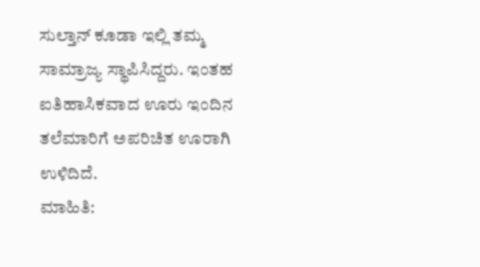ಸುಲ್ತಾನ್ ಕೂಡಾ ಇಲ್ಲಿ ತಮ್ಮ ಸಾಮ್ರಾಜ್ಯ ಸ್ಥಾಪಿಸಿದ್ದರು. ಇಂತಹ ಐತಿಹಾಸಿಕವಾದ ಊರು ಇಂದಿನ ತಲೆಮಾರಿಗೆ ಅಪರಿಚಿತ ಊರಾಗಿ ಉಳಿದಿದೆ.
ಮಾಹಿತಿ: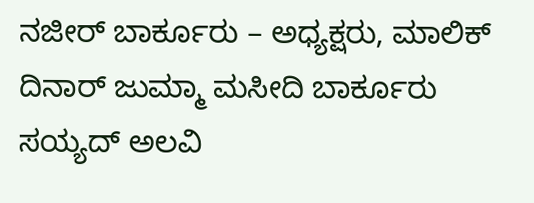ನಜೀರ್ ಬಾರ್ಕೂರು – ಅಧ್ಯಕ್ಷರು, ಮಾಲಿಕ್ ದಿನಾರ್ ಜುಮ್ಮಾ ಮಸೀದಿ ಬಾರ್ಕೂರು
ಸಯ್ಯದ್ ಅಲವಿ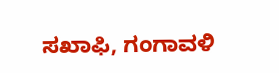ಸಖಾಫಿ, ಗಂಗಾವಳಿ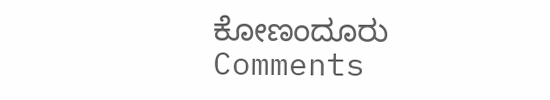ಕೋಣಂದೂರು
Comments